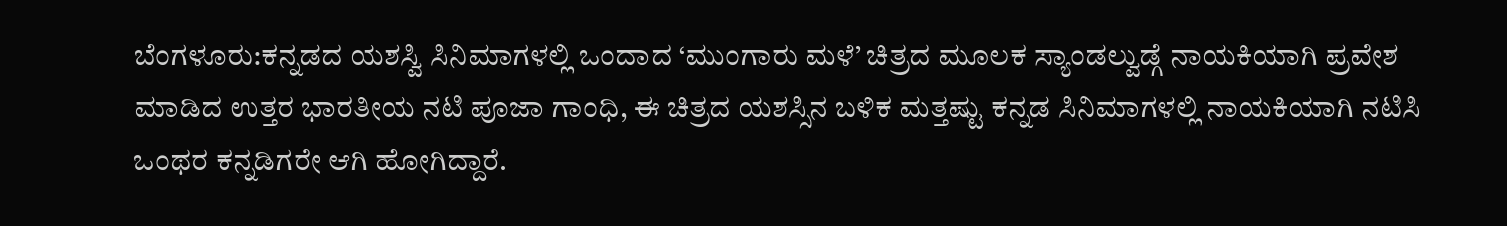ಬೆಂಗಳೂರು:ಕನ್ನಡದ ಯಶಸ್ವಿ ಸಿನಿಮಾಗಳಲ್ಲಿ ಒಂದಾದ ‘ಮುಂಗಾರು ಮಳೆ’ ಚಿತ್ರದ ಮೂಲಕ ಸ್ಯಾಂಡಲ್ವುಡ್ಗೆ ನಾಯಕಿಯಾಗಿ ಪ್ರವೇಶ ಮಾಡಿದ ಉತ್ತರ ಭಾರತೀಯ ನಟಿ ಪೂಜಾ ಗಾಂಧಿ, ಈ ಚಿತ್ರದ ಯಶಸ್ಸಿನ ಬಳಿಕ ಮತ್ತಷ್ಟು ಕನ್ನಡ ಸಿನಿಮಾಗಳಲ್ಲಿ ನಾಯಕಿಯಾಗಿ ನಟಿಸಿ ಒಂಥರ ಕನ್ನಡಿಗರೇ ಆಗಿ ಹೋಗಿದ್ದಾರೆ.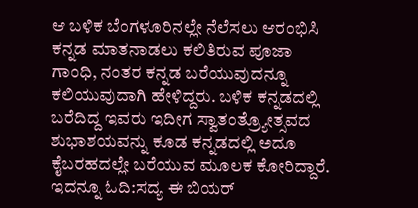ಆ ಬಳಿಕ ಬೆಂಗಳೂರಿನಲ್ಲೇ ನೆಲೆಸಲು ಆರಂಭಿಸಿ ಕನ್ನಡ ಮಾತನಾಡಲು ಕಲಿತಿರುವ ಪೂಜಾ ಗಾಂಧಿ, ನಂತರ ಕನ್ನಡ ಬರೆಯುವುದನ್ನೂ ಕಲಿಯುವುದಾಗಿ ಹೇಳಿದ್ದರು. ಬಳಿಕ ಕನ್ನಡದಲ್ಲಿ ಬರೆದಿದ್ದ ಇವರು ಇದೀಗ ಸ್ವಾತಂತ್ರ್ಯೋತ್ಸವದ ಶುಭಾಶಯವನ್ನು ಕೂಡ ಕನ್ನಡದಲ್ಲಿ ಅದೂ ಕೈಬರಹದಲ್ಲೇ ಬರೆಯುವ ಮೂಲಕ ಕೋರಿದ್ದಾರೆ.
ಇದನ್ನೂ ಓದಿ:ಸದ್ಯ ಈ ಬಿಯರ್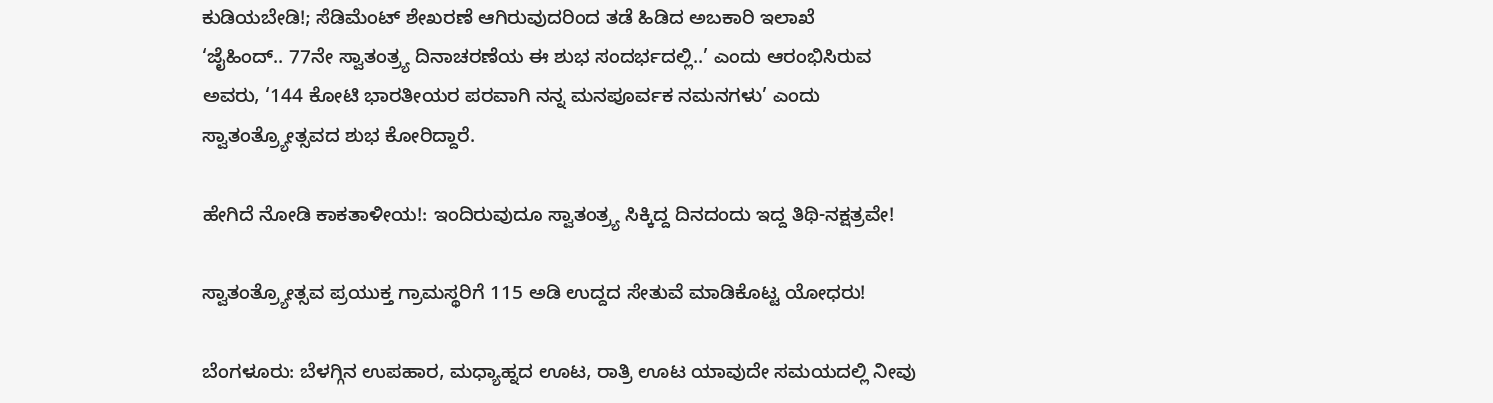ಕುಡಿಯಬೇಡಿ!; ಸೆಡಿಮೆಂಟ್ ಶೇಖರಣೆ ಆಗಿರುವುದರಿಂದ ತಡೆ ಹಿಡಿದ ಅಬಕಾರಿ ಇಲಾಖೆ
‘ಜೈಹಿಂದ್.. 77ನೇ ಸ್ವಾತಂತ್ರ್ಯ ದಿನಾಚರಣೆಯ ಈ ಶುಭ ಸಂದರ್ಭದಲ್ಲಿ..’ ಎಂದು ಆರಂಭಿಸಿರುವ ಅವರು, ‘144 ಕೋಟಿ ಭಾರತೀಯರ ಪರವಾಗಿ ನನ್ನ ಮನಪೂರ್ವಕ ನಮನಗಳು’ ಎಂದು ಸ್ವಾತಂತ್ರ್ಯೋತ್ಸವದ ಶುಭ ಕೋರಿದ್ದಾರೆ.

ಹೇಗಿದೆ ನೋಡಿ ಕಾಕತಾಳೀಯ!: ಇಂದಿರುವುದೂ ಸ್ವಾತಂತ್ರ್ಯ ಸಿಕ್ಕಿದ್ದ ದಿನದಂದು ಇದ್ದ ತಿಥಿ-ನಕ್ಷತ್ರವೇ!

ಸ್ವಾತಂತ್ರ್ಯೋತ್ಸವ ಪ್ರಯುಕ್ತ ಗ್ರಾಮಸ್ಥರಿಗೆ 115 ಅಡಿ ಉದ್ದದ ಸೇತುವೆ ಮಾಡಿಕೊಟ್ಟ ಯೋಧರು!

ಬೆಂಗಳೂರು: ಬೆಳಗ್ಗಿನ ಉಪಹಾರ, ಮಧ್ಯಾಹ್ನದ ಊಟ, ರಾತ್ರಿ ಊಟ ಯಾವುದೇ ಸಮಯದಲ್ಲಿ ನೀವು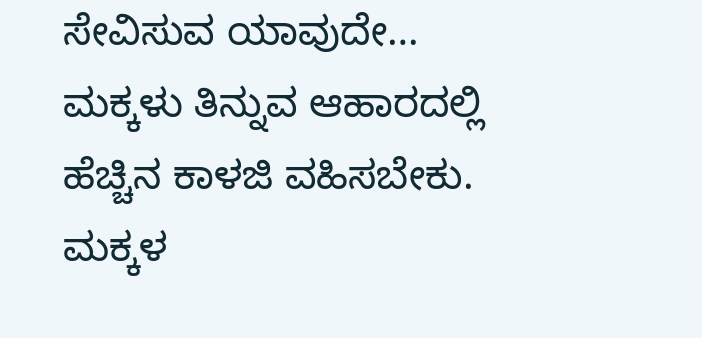ಸೇವಿಸುವ ಯಾವುದೇ…
ಮಕ್ಕಳು ತಿನ್ನುವ ಆಹಾರದಲ್ಲಿ ಹೆಚ್ಚಿನ ಕಾಳಜಿ ವಹಿಸಬೇಕು. ಮಕ್ಕಳ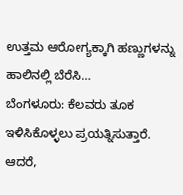ಉತ್ತಮ ಆರೋಗ್ಯಕ್ಕಾಗಿ ಹಣ್ಣುಗಳನ್ನು ಹಾಲಿನಲ್ಲಿ ಬೆರೆಸಿ…
ಬೆಂಗಳೂರು: ಕೆಲವರು ತೂಕ ಇಳಿಸಿಕೊಳ್ಳಲು ಪ್ರಯತ್ನಿಸುತ್ತಾರೆ. ಆದರೆ,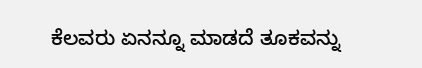ಕೆಲವರು ಏನನ್ನೂ ಮಾಡದೆ ತೂಕವನ್ನು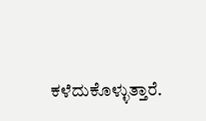ಕಳೆದುಕೊಳ್ಳುತ್ತಾರೆ.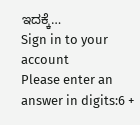ಇದಕ್ಕೆ…
Sign in to your account
Please enter an answer in digits:6 +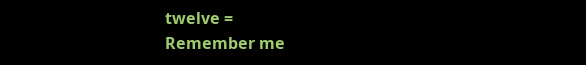twelve =
Remember me